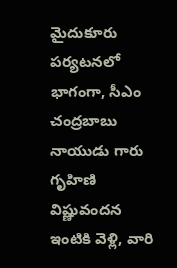మైదుకూరు పర్యటనలో భాగంగా, సీఎం చంద్రబాబు నాయుడు గారు గృహిణి విష్ణువందన ఇంటికి వెళ్లి, వారి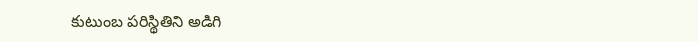కుటుంబ పరిస్థితిని అడిగి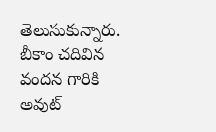తెలుసుకున్నారు. బీకాం చదివిన వందన గారికి అవుట్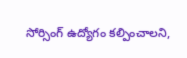సోర్సింగ్ ఉద్యోగం కల్పించాలని,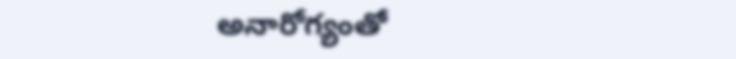అనారోగ్యంతో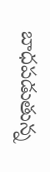బాధపడుతున్న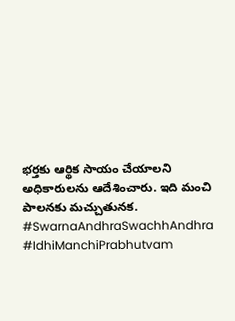భర్తకు ఆర్థిక సాయం చేయాలని అధికారులను ఆదేశించారు. ఇది మంచి పాలనకు మచ్చుతునక.
#SwarnaAndhraSwachhAndhra #IdhiManchiPrabhutvam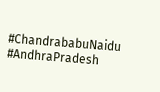#ChandrababuNaidu #AndhraPradesh